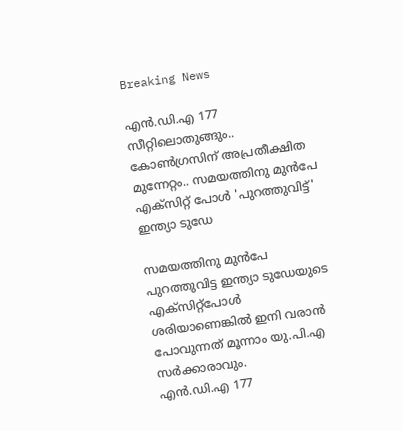Breaking News

എന്‍.ഡി.എ 177 സീറ്റിലൊതുങ്ങും.. കോൺഗ്രസിന് അപ്രതീക്ഷിത മുന്നേറ്റം.. സമയത്തിനു മുന്‍പേ എക്‌സിറ്റ് പോള്‍ 'പുറത്തുവിട്ട്' ഇന്ത്യാ ടുഡേ

സമയത്തിനു മുന്‍പേ പുറത്തുവിട്ട ഇന്ത്യാ ടുഡേയുടെ എക്‌സിറ്റ്‌പോള്‍ ശരിയാണെങ്കില്‍ ഇനി വരാന്‍ പോവുന്നത് മൂന്നാം യു.പി.എ സര്‍ക്കാരാവും.
എന്‍.ഡി.എ 177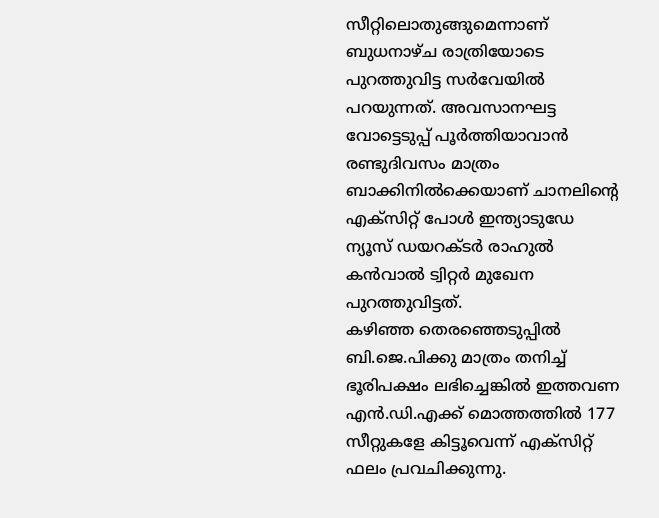സീറ്റിലൊതുങ്ങുമെന്നാണ് ബുധനാഴ്ച രാത്രിയോടെ പുറത്തുവിട്ട സര്‍വേയില്‍ പറയുന്നത്. അവസാനഘട്ട വോട്ടെടുപ്പ് പൂര്‍ത്തിയാവാന്‍ രണ്ടുദിവസം മാത്രം ബാക്കിനില്‍ക്കെയാണ് ചാനലിന്റെ എക്‌സിറ്റ് പോള്‍ ഇന്ത്യാടുഡേ ന്യൂസ് ഡയറക്ടര്‍ രാഹുല്‍ കന്‍വാല്‍ ട്വിറ്റര്‍ മുഖേന പുറത്തുവിട്ടത്.
കഴിഞ്ഞ തെരഞ്ഞെടുപ്പില്‍ ബി.ജെ.പിക്കു മാത്രം തനിച്ച്‌ ഭൂരിപക്ഷം ലഭിച്ചെങ്കില്‍ ഇത്തവണ എന്‍.ഡി.എക്ക് മൊത്തത്തില്‍ 177 സീറ്റുകളേ കിട്ടൂവെന്ന് എക്‌സിറ്റ് ഫലം പ്രവചിക്കുന്നു.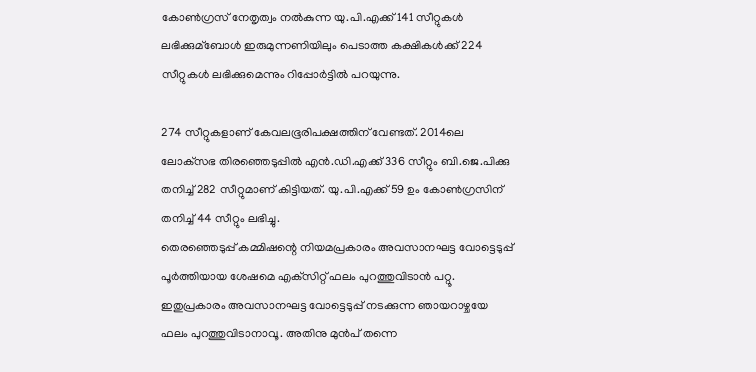കോണ്‍ഗ്രസ് നേതൃത്വം നല്‍കുന്ന യു.പി.എക്ക് 141 സീറ്റുകള്‍ ലഭിക്കുമ്ബോള്‍ ഇരുമുന്നണിയിലും പെടാത്ത കക്ഷികള്‍ക്ക് 224 സീറ്റുകള്‍ ലഭിക്കുമെന്നും റിപ്പോര്‍ട്ടില്‍ പറയുന്നു.

274 സീറ്റുകളാണ് കേവലഭൂരിപക്ഷത്തിന് വേണ്ടത്. 2014ലെ ലോക്‌സഭ തിരഞ്ഞെടുപ്പില്‍ എന്‍.ഡി.എക്ക് 336 സീറ്റും ബി.ജെ.പിക്കു തനിച്ച്‌ 282 സീറ്റുമാണ് കിട്ടിയത്. യു.പി.എക്ക് 59 ഉം കോണ്‍ഗ്രസിന് തനിച്ച്‌ 44 സീറ്റും ലഭിച്ചു.
തെരഞ്ഞെടുപ്പ് കമ്മിഷന്റെ നിയമപ്രകാരം അവസാനഘട്ട വോട്ടെടുപ്പ് പൂര്‍ത്തിയായ ശേഷമെ എക്‌സിറ്റ് ഫലം പുറത്തുവിടാന്‍ പറ്റൂ.
ഇതുപ്രകാരം അവസാനഘട്ട വോട്ടെടുപ്പ് നടക്കുന്ന ഞായറാഴ്ചയേ ഫലം പുറത്തുവിടാനാവൂ. അതിനു മുന്‍പ് തന്നെ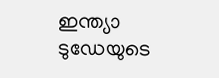ഇന്ത്യാ ടുഡേയുടെ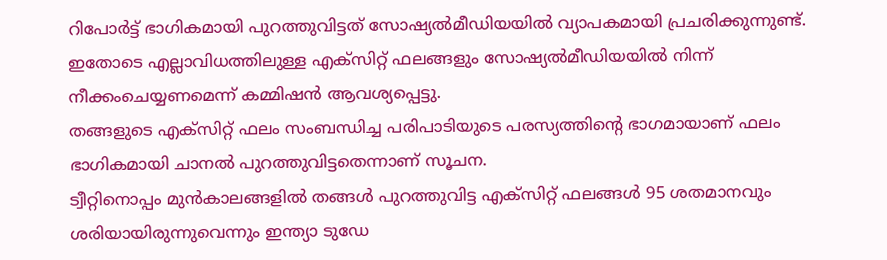റിപോര്‍ട്ട് ഭാഗികമായി പുറത്തുവിട്ടത് സോഷ്യല്‍മീഡിയയില്‍ വ്യാപകമായി പ്രചരിക്കുന്നുണ്ട്.
ഇതോടെ എല്ലാവിധത്തിലുള്ള എക്‌സിറ്റ് ഫലങ്ങളും സോഷ്യല്‍മീഡിയയില്‍ നിന്ന് നീക്കംചെയ്യണമെന്ന് കമ്മിഷന്‍ ആവശ്യപ്പെട്ടു.
തങ്ങളുടെ എക്‌സിറ്റ് ഫലം സംബന്ധിച്ച പരിപാടിയുടെ പരസ്യത്തിന്റെ ഭാഗമായാണ് ഫലം ഭാഗികമായി ചാനല്‍ പുറത്തുവിട്ടതെന്നാണ് സൂചന.
ട്വീറ്റിനൊപ്പം മുന്‍കാലങ്ങളില്‍ തങ്ങള്‍ പുറത്തുവിട്ട എക്‌സിറ്റ് ഫലങ്ങള്‍ 95 ശതമാനവും ശരിയായിരുന്നുവെന്നും ഇന്ത്യാ ടുഡേ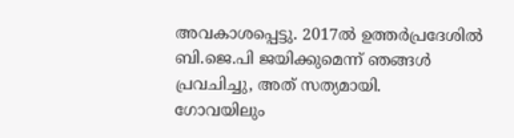അവകാശപ്പെട്ടു. 2017ല്‍ ഉത്തര്‍പ്രദേശില്‍ ബി.ജെ.പി ജയിക്കുമെന്ന് ഞങ്ങള്‍ പ്രവചിച്ചു, അത് സത്യമായി.
ഗോവയിലും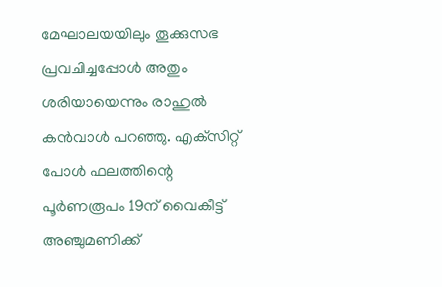മേഘാലയയിലും തൂക്കുസഭ പ്രവചിച്ചപ്പോള്‍ അതും ശരിയായെന്നും രാഹുല്‍ കന്‍വാള്‍ പറഞ്ഞു. എക്‌സിറ്റ് പോള്‍ ഫലത്തിന്റെ പൂര്‍ണരൂപം 19ന് വൈകീട്ട് അഞ്ചുമണിക്ക്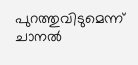പുറത്തുവിടുമെന്ന് ചാനല്‍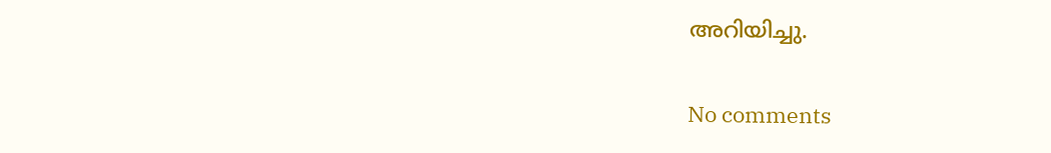അറിയിച്ചു.

No comments